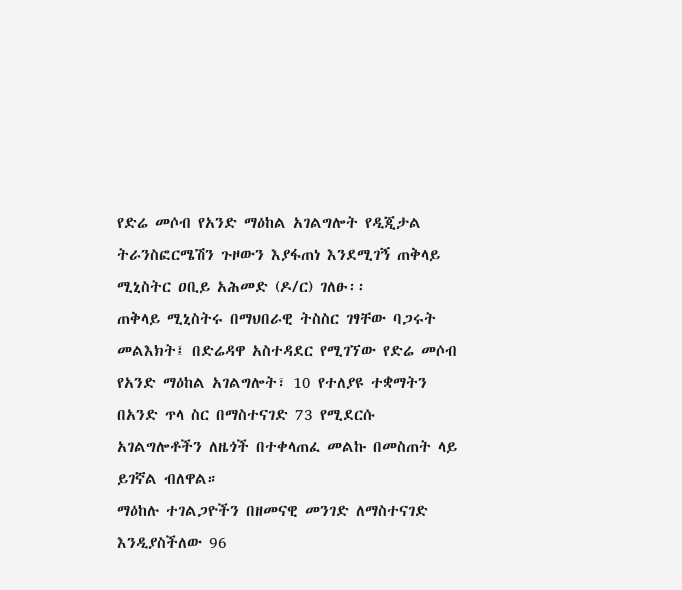የድሬ መሶብ የአንድ ማዕከል አገልግሎት የዲጂታል ትራንስፎርሜሽን ጉዞውን እያፋጠነ እንደሚገኝ ጠቅላይ ሚኒስትር ዐቢይ አሕመድ (ዶ/ር) ገለፁ፡፡
ጠቅላይ ሚኒስትሩ በማህበራዊ ትስስር ገፃቸው ባጋሩት መልእክት፤ በድሬዳዋ አስተዳደር የሚገኘው የድሬ መሶብ የአንድ ማዕከል አገልግሎት፣ 10 የተለያዩ ተቋማትን በአንድ ጥላ ስር በማስተናገድ 73 የሚደርሱ አገልግሎቶችን ለዜጎች በተቀላጠፈ መልኩ በመስጠት ላይ ይገኛል ብለዋል።
ማዕከሉ ተገልጋዮችን በዘመናዊ መንገድ ለማስተናገድ እንዲያስችለው 96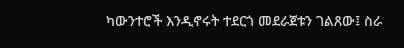ካውንተሮች እንዲኖሩት ተደርጎ መደራጀቱን ገልጸው፤ ስራ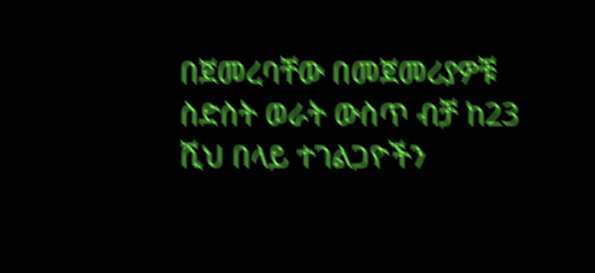በጀመረባቸው በመጀመሪያዎቹ ስድስት ወራት ውስጥ ብቻ ከ23 ሺህ በላይ ተገልጋዮችን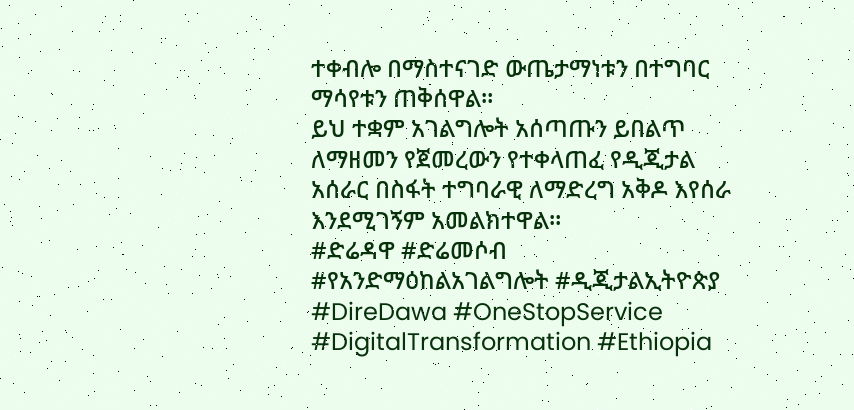ተቀብሎ በማስተናገድ ውጤታማነቱን በተግባር ማሳየቱን ጠቅሰዋል።
ይህ ተቋም አገልግሎት አሰጣጡን ይበልጥ ለማዘመን የጀመረውን የተቀላጠፈ የዲጂታል አሰራር በስፋት ተግባራዊ ለማድረግ አቅዶ እየሰራ እንደሚገኝም አመልክተዋል።
#ድሬዳዋ #ድሬመሶብ #የአንድማዕከልአገልግሎት #ዲጂታልኢትዮጵያ #DireDawa #OneStopService #DigitalTransformation #Ethiopia